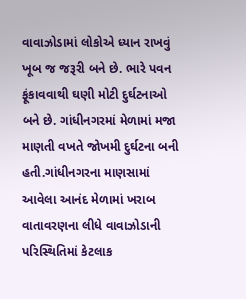વાવાઝોડામાં લોકોએ ધ્યાન રાખવું ખૂબ જ જરૂરી બને છે. ભારે પવન ફૂંકાવવાથી ઘણી મોટી દુર્ઘટનાઓ બને છે. ગાંધીનગરમાં મેળામાં મજા માણતી વખતે જોખમી દુર્ઘટના બની હતી.ગાંધીનગરના માણસામાં આવેલા આનંદ મેળામાં ખરાબ વાતાવરણના લીધે વાવાઝોડાની પરિસ્થિતિમાં કેટલાક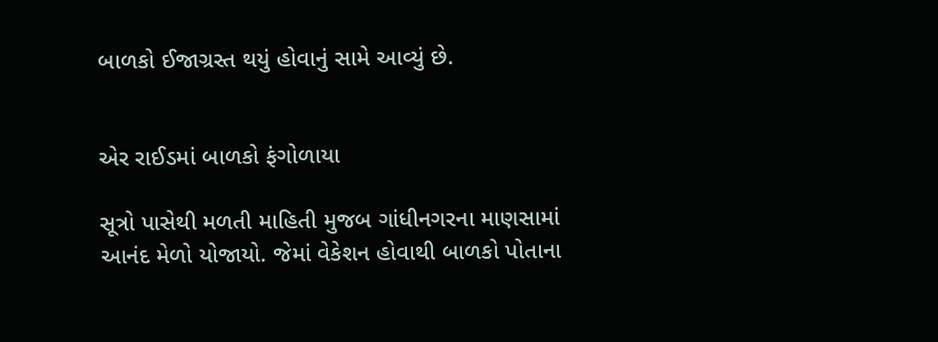બાળકો ઈજાગ્રસ્ત થયું હોવાનું સામે આવ્યું છે.


એર રાઈડમાં બાળકો ફંગોળાયા

સૂત્રો પાસેથી મળતી માહિતી મુજબ ગાંધીનગરના માણસામાં આનંદ મેળો યોજાયો. જેમાં વેકેશન હોવાથી બાળકો પોતાના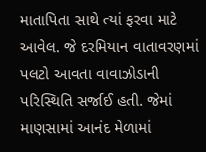માતાપિતા સાથે ત્યાં ફરવા માટે આવેલ. જે દરમિયાન વાતાવરણમાં પલટો આવતા વાવાઝોડાની પરિસ્થિતિ સર્જાઈ હતી. જેમાં માણસામાં આનંદ મેળામાં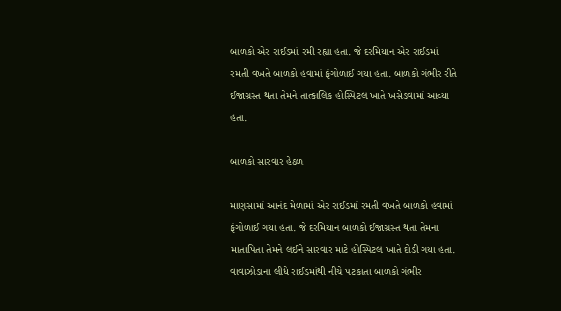બાળકો એર રાઈડમાં રમી રહ્યા હતા. જે દરમિયાન એર રાઈડમાં રમતી વખતે બાળકો હવામાં ફંગોળાઈ ગયા હતા. બાળકો ગંભીર રીતે ઈજાગ્રસ્ત થતા તેમને તાત્કાલિક હોસ્પિટલ ખાતે ખસેડવામાં આવ્યા હતા.

બાળકો સારવાર હેઠળ

માણસામાં આનંદ મેળામાં એર રાઈડમાં રમતી વખતે બાળકો હવામાં ફંગોળાઈ ગયા હતા. જે દરમિયાન બાળકો ઈજાગ્રસ્ત થતા તેમના માતાપિતા તેમને લઈને સારવાર માટે હોસ્પિટલ ખાતે દોડી ગયા હતા. વાવાઝોડાના લીધે રાઈડમાંથી નીચે પટકાતા બાળકો ગંભીર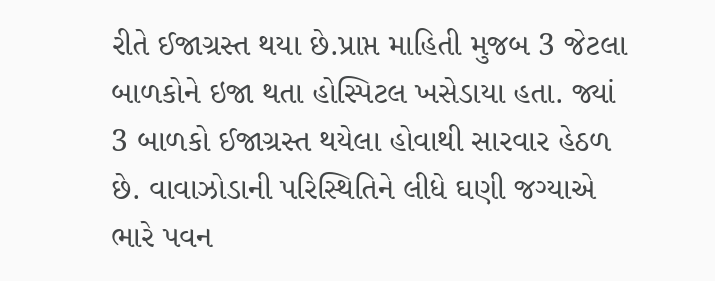રીતે ઈજાગ્રસ્ત થયા છે.પ્રાપ્ત માહિતી મુજબ 3 જેટલા બાળકોને ઇજા થતા હોસ્પિટલ ખસેડાયા હતા. જ્યાં 3 બાળકો ઈજાગ્રસ્ત થયેલા હોવાથી સારવાર હેઠળ છે. વાવાઝોડાની પરિસ્થિતિને લીધે ઘણી જગ્યાએ ભારે પવન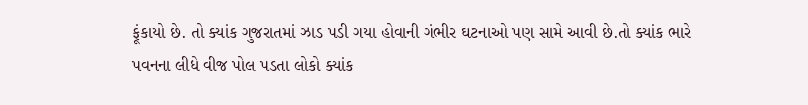ફૂંકાયો છે. તો ક્યાંક ગુજરાતમાં ઝાડ પડી ગયા હોવાની ગંભીર ઘટનાઓ પણ સામે આવી છે.તો ક્યાંક ભારે પવનના લીધે વીજ પોલ પડતા લોકો ક્યાંક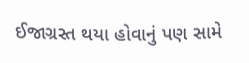ઈજાગ્રસ્ત થયા હોવાનું પણ સામે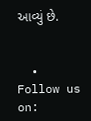આવ્યું છે.


  • Follow us on: